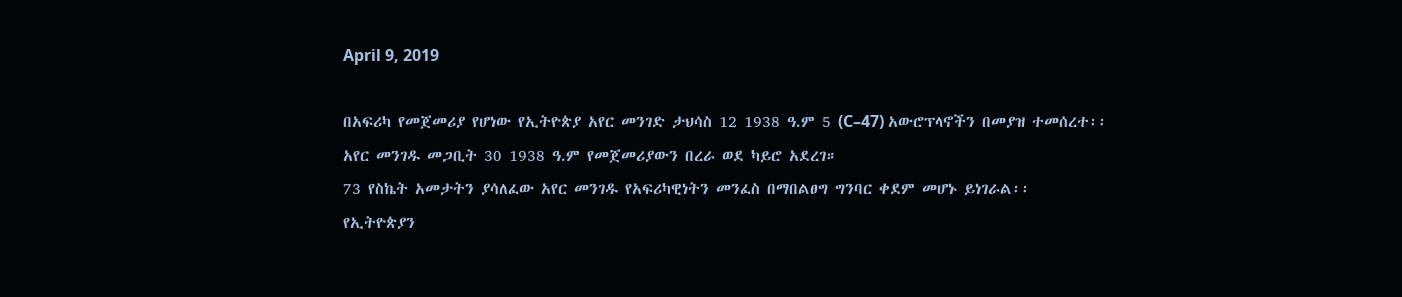April 9, 2019

በአፍሪካ የመጀመሪያ የሆነው የኢትዮጵያ አየር መንገድ ታህሳስ 12 1938 ዓ.ም 5 (C–47) አውሮፕላኖችን በመያዝ ተመሰረተ፡፡
አየር መንገዱ መጋቢት 30 1938 ዓ.ም የመጀመሪያውን በረራ ወደ ካይሮ አደረገ።
73 የስኬት አመታትን ያሳለፈው አየር መንገዱ የአፍሪካዊነትን መንፈስ በማበልፀግ ግንባር ቀደም መሆኑ ይነገራል፡፡
የኢትዮጵያን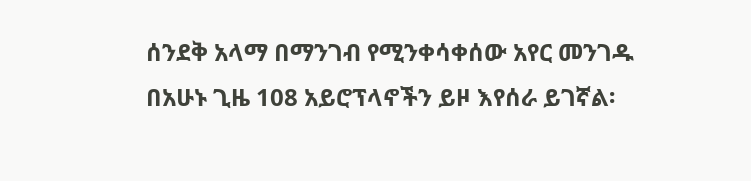ሰንደቅ አላማ በማንገብ የሚንቀሳቀሰው አየር መንገዱ በአሁኑ ጊዜ 108 አይሮፕላኖችን ይዞ እየሰራ ይገኛል፡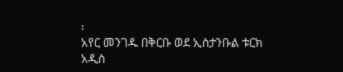፡
አየር መንገዱ በቅርቡ ወደ ኢስታንቡል ቱርክ አዲስ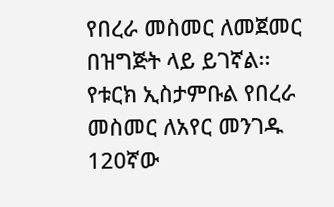የበረራ መስመር ለመጀመር በዝግጅት ላይ ይገኛል፡፡
የቱርክ ኢስታምቡል የበረራ መስመር ለአየር መንገዱ 120ኛው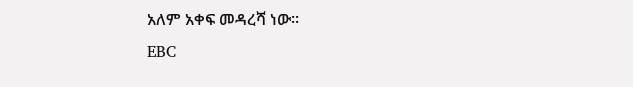አለም አቀፍ መዳረሻ ነው፡፡
EBC